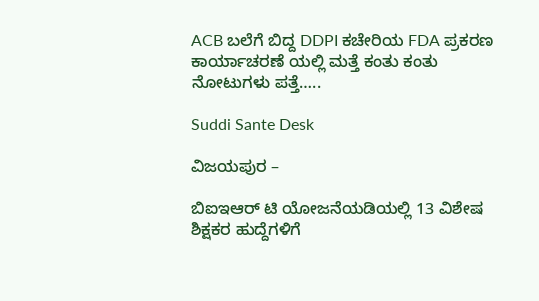ACB ಬಲೆಗೆ ಬಿದ್ದ DDPI ಕಚೇರಿಯ FDA ಪ್ರಕರಣ ಕಾರ್ಯಾಚರಣೆ ಯಲ್ಲಿ ಮತ್ತೆ ಕಂತು ಕಂತು ನೋಟುಗಳು ಪತ್ತೆ…..

Suddi Sante Desk

ವಿಜಯಪುರ –

ಬಿಐಇಆರ್ ಟಿ ಯೋಜನೆಯಡಿಯಲ್ಲಿ 13 ವಿಶೇಷ ಶಿಕ್ಷಕರ ಹುದ್ದೆಗಳಿಗೆ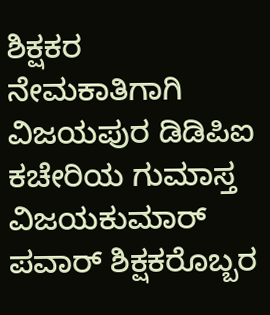ಶಿಕ್ಷಕರ ನೇಮಕಾತಿಗಾಗಿ ವಿಜಯಪುರ ಡಿಡಿಪಿಐ ಕಚೇರಿಯ ಗುಮಾಸ್ತ ವಿಜಯಕುಮಾರ್ ಪವಾರ್ ಶಿಕ್ಷಕರೊಬ್ಬರ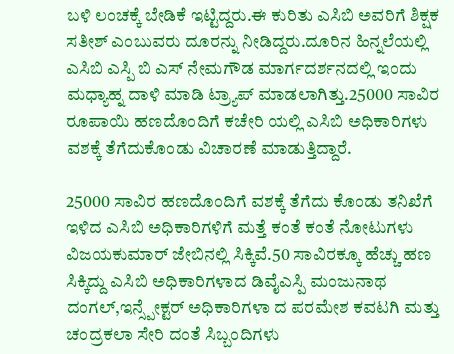ಬಳಿ ಲಂಚಕ್ಕೆ ಬೇಡಿಕೆ ಇಟ್ಟಿದ್ದರು.ಈ ಕುರಿತು ಎಸಿಬಿ ಅವರಿಗೆ ಶಿಕ್ಷಕ ಸತೀಶ್ ಎಂಬುವರು ದೂರನ್ನು ನೀಡಿದ್ದರು.ದೂರಿನ ಹಿನ್ನಲೆಯಲ್ಲಿ ಎಸಿಬಿ ಎಸ್ಪಿ ಬಿ ಎಸ್ ನೇಮಗೌಡ ಮಾರ್ಗದರ್ಶನದಲ್ಲಿ ಇಂದು ಮಧ್ಯಾಹ್ನ ದಾಳಿ ಮಾಡಿ ಟ್ರ್ಯಾಪ್ ಮಾಡಲಾಗಿತ್ತು.25000 ಸಾವಿರ ರೂಪಾಯಿ ಹಣದೊಂದಿಗೆ ಕಚೇರಿ ಯಲ್ಲಿ ಎಸಿಬಿ‌ ಅಧಿಕಾರಿಗಳು ವಶಕ್ಕೆ ತೆಗೆದುಕೊಂಡು ವಿಚಾರಣೆ ಮಾಡುತ್ತಿದ್ದಾರೆ.

25000 ಸಾವಿರ ಹಣದೊಂದಿಗೆ ವಶಕ್ಕೆ ತೆಗೆದು ಕೊಂಡು ತನಿಖೆಗೆ ಇಳಿದ ಎಸಿಬಿ ಅಧಿಕಾರಿಗಳಿಗೆ ಮತ್ತೆ ಕಂತೆ ಕಂತೆ ನೋಟುಗಳು ವಿಜಯಕುಮಾರ್ ಜೇಬಿನಲ್ಲಿ ಸಿಕ್ಕಿವೆ.50 ಸಾವಿರಕ್ಕೂ ಹೆಚ್ಚು ಹಣ ಸಿಕ್ಕಿದ್ದು ಎಸಿಬಿ ಅಧಿಕಾರಿಗಳಾದ ಡಿವೈಎಸ್ಪಿ ಮಂಜುನಾಥ ದಂಗಲ್,ಇನ್ಸ್ಪೇಕ್ಟರ್ ಅಧಿಕಾರಿಗಳಾ ದ ಪರಮೇಶ ಕವಟಗಿ ಮತ್ತು ಚಂದ್ರಕಲಾ ಸೇರಿ ದಂತೆ ಸಿಬ್ಬಂದಿಗಳು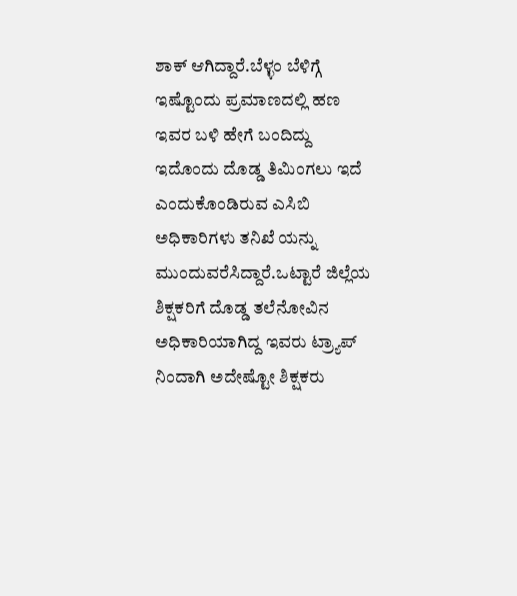ಶಾಕ್ ಆಗಿದ್ದಾರೆ.ಬೆಳ್ಳಂ ಬೆಳಿಗ್ಗೆ ಇಷ್ಟೊಂದು ಪ್ರಮಾಣದಲ್ಲಿ ಹಣ ಇವರ ಬಳಿ ಹೇಗೆ ಬಂದಿದ್ದು ಇದೊಂದು ದೊಡ್ಡ ತಿಮಿಂಗಲು ಇದೆ ಎಂದುಕೊಂಡಿರುವ ಎಸಿಬಿ ಅಧಿಕಾರಿಗಳು ತನಿಖೆ ಯನ್ನು ಮುಂದುವರೆಸಿದ್ದಾರೆ.ಒಟ್ಟಾರೆ ಜಿಲ್ಲೆಯ ಶಿಕ್ಷಕರಿಗೆ ದೊಡ್ಡ ತಲೆನೋವಿನ ಅಧಿಕಾರಿಯಾಗಿದ್ದ ಇವರು ಟ್ರ್ಯಾಪ್ ನಿಂದಾಗಿ ಅದೇಷ್ಟೋ ಶಿಕ್ಷಕರು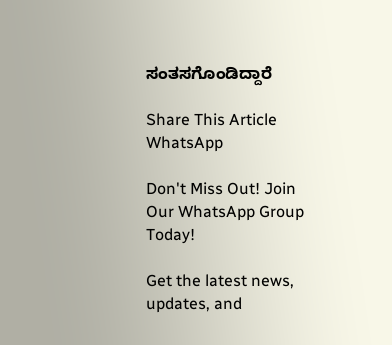ಸಂತಸಗೊಂಡಿದ್ದಾರೆ

Share This Article
WhatsApp

Don't Miss Out! Join Our WhatsApp Group Today!

Get the latest news, updates, and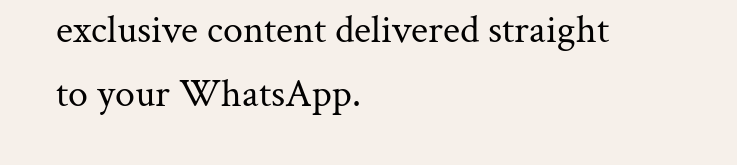exclusive content delivered straight to your WhatsApp.